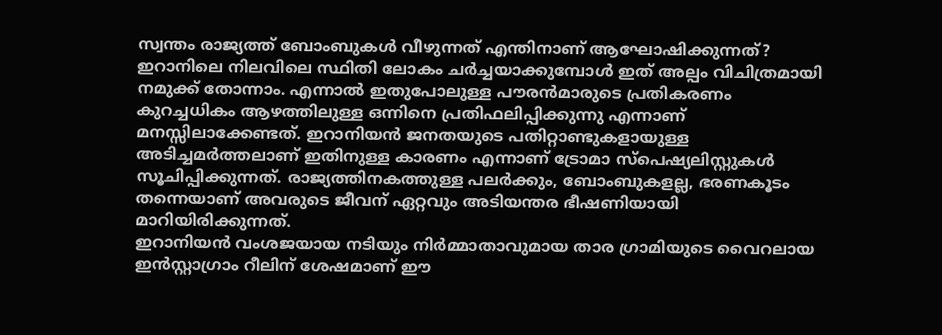സ്വന്തം രാജ്യത്ത് ബോംബുകൾ വീഴുന്നത് എന്തിനാണ് ആഘോഷിക്കുന്നത്? ഇറാനിലെ നിലവിലെ സ്ഥിതി ലോകം ചർച്ചയാക്കുമ്പോൾ ഇത് അല്പം വിചിത്രമായി നമുക്ക് തോന്നാം. എന്നാൽ ഇതുപോലുള്ള പൗരൻമാരുടെ പ്രതികരണം കുറച്ചധികം ആഴത്തിലുള്ള ഒന്നിനെ പ്രതിഫലിപ്പിക്കുന്നു എന്നാണ് മനസ്സിലാക്കേണ്ടത്. ഇറാനിയൻ ജനതയുടെ പതിറ്റാണ്ടുകളായുള്ള അടിച്ചമർത്തലാണ് ഇതിനുള്ള കാരണം എന്നാണ് ട്രോമാ സ്പെഷ്യലിസ്റ്റുകൾ സൂചിപ്പിക്കുന്നത്. രാജ്യത്തിനകത്തുള്ള പലർക്കും, ബോംബുകളല്ല, ഭരണകൂടം തന്നെയാണ് അവരുടെ ജീവന് ഏറ്റവും അടിയന്തര ഭീഷണിയായി മാറിയിരിക്കുന്നത്.
ഇറാനിയൻ വംശജയായ നടിയും നിർമ്മാതാവുമായ താര ഗ്രാമിയുടെ വൈറലായ ഇൻസ്റ്റാഗ്രാം റീലിന് ശേഷമാണ് ഈ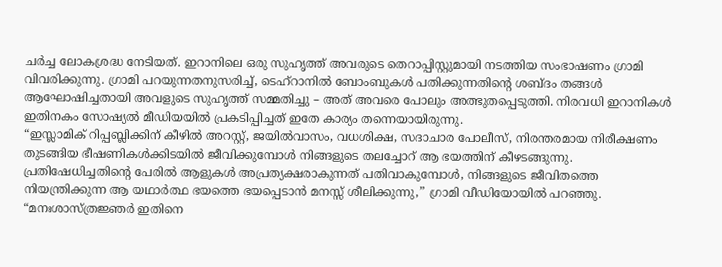ചർച്ച ലോകശ്രദ്ധ നേടിയത്. ഇറാനിലെ ഒരു സുഹൃത്ത് അവരുടെ തെറാപ്പിസ്റ്റുമായി നടത്തിയ സംഭാഷണം ഗ്രാമി വിവരിക്കുന്നു. ഗ്രാമി പറയുന്നതനുസരിച്ച്, ടെഹ്റാനിൽ ബോംബുകൾ പതിക്കുന്നതിന്റെ ശബ്ദം തങ്ങൾ ആഘോഷിച്ചതായി അവളുടെ സുഹൃത്ത് സമ്മതിച്ചു – അത് അവരെ പോലും അത്ഭുതപ്പെടുത്തി. നിരവധി ഇറാനികൾ ഇതിനകം സോഷ്യൽ മീഡിയയിൽ പ്രകടിപ്പിച്ചത് ഇതേ കാര്യം തന്നെയായിരുന്നു.
“ഇസ്ലാമിക് റിപ്പബ്ലിക്കിന് കീഴിൽ അറസ്റ്റ്, ജയിൽവാസം, വധശിക്ഷ, സദാചാര പോലീസ്, നിരന്തരമായ നിരീക്ഷണം തുടങ്ങിയ ഭീഷണികൾക്കിടയിൽ ജീവിക്കുമ്പോൾ നിങ്ങളുടെ തലച്ചോറ് ആ ഭയത്തിന് കീഴടങ്ങുന്നു. പ്രതിഷേധിച്ചതിന്റെ പേരിൽ ആളുകൾ അപ്രത്യക്ഷരാകുന്നത് പതിവാകുമ്പോൾ, നിങ്ങളുടെ ജീവിതത്തെ നിയന്ത്രിക്കുന്ന ആ യഥാർത്ഥ ഭയത്തെ ഭയപ്പെടാൻ മനസ്സ് ശീലിക്കുന്നു,” ഗ്രാമി വീഡിയോയിൽ പറഞ്ഞു.
“മനഃശാസ്ത്രജ്ഞർ ഇതിനെ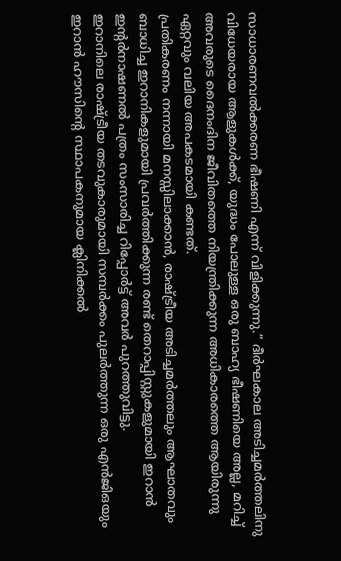സാധാരണവൽക്കരണ ഭീഷണി എന്ന് വിളിക്കുന്നു.” ദീർഘകാല അടിച്ചമർത്തലിനു വിധേയരായ ആളുകൾക്ക്, യുദ്ധം പോലുള്ള ഒരു ബാഹ്യ ഭീഷണിയെ അല്ല, മറിച്ച് അവരുടെ ദൈനംദിന ജീവിതത്തെ നിയന്ത്രിക്കുന്ന അധികാരത്തെ ആയിരുന്നു ഏറ്റവും വലിയ അപകടമായി കണ്ടത്.
പ്രതികരണം നന്നായി മനസ്സിലാക്കാൻ, രാഷ്ട്രീയ അടിച്ചമർത്തലും ആഘാതവും ബാധിച്ച ഇറാനികളുമായി പ്രവർത്തിക്കുന്ന രണ്ട് തെറാപ്പിസ്റ്റുകളുമായി ഇറാൻ ഇന്റർനാഷണൽ പത്രം സംസാരിച്ച റിപ്പോർട്ട് അവർ പുറത്തുവിട്ടു.
ഇറാനിലെ രാഷ്ട്രീയ തടവുകാരുമായി സമ്പർക്കം പുലർത്തുന്ന ഒരു എൻജിഒയും ഇറാൻ ഹൗസിന്റെ സ്ഥാപകനുമായ ക്ലിനിക്കൽ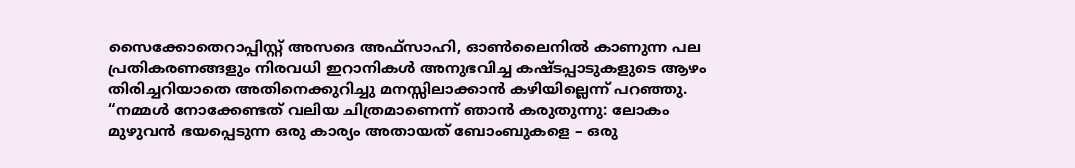സൈക്കോതെറാപ്പിസ്റ്റ് അസദെ അഫ്സാഹി, ഓൺലൈനിൽ കാണുന്ന പല പ്രതികരണങ്ങളും നിരവധി ഇറാനികൾ അനുഭവിച്ച കഷ്ടപ്പാടുകളുടെ ആഴം തിരിച്ചറിയാതെ അതിനെക്കുറിച്ചു മനസ്സിലാക്കാൻ കഴിയില്ലെന്ന് പറഞ്ഞു.
“നമ്മൾ നോക്കേണ്ടത് വലിയ ചിത്രമാണെന്ന് ഞാൻ കരുതുന്നു: ലോകം മുഴുവൻ ഭയപ്പെടുന്ന ഒരു കാര്യം അതായത് ബോംബുകളെ – ഒരു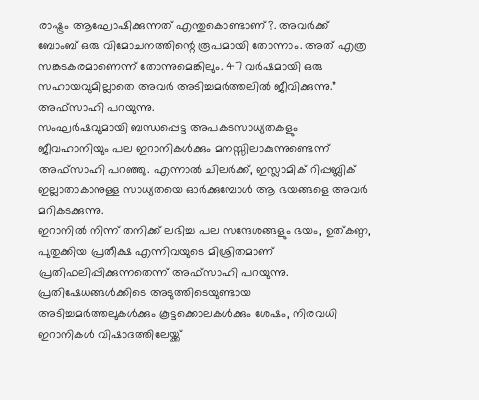രാഷ്ട്രം ആഘോഷിക്കുന്നത് എന്തുകൊണ്ടാണ്?. അവർക്ക് ബോംബ് ഒരു വിമോചനത്തിന്റെ രൂപമായി തോന്നാം. അത് എത്ര സങ്കടകരമാണെന്ന് തോന്നുമെങ്കിലും. 47 വർഷമായി ഒരു സഹായവുമില്ലാതെ അവർ അടിച്ചമർത്തലിൽ ജീവിക്കുന്നു.” അഫ്സാഹി പറയുന്നു.
സംഘർഷവുമായി ബന്ധപ്പെട്ട അപകടസാധ്യതകളും ജീവഹാനിയും പല ഇറാനികൾക്കും മനസ്സിലാകുന്നുണ്ടെന്ന് അഫ്സാഹി പറഞ്ഞു. എന്നാൽ ചിലർക്ക്, ഇസ്ലാമിക് റിപ്പബ്ലിക് ഇല്ലാതാകാനുള്ള സാധ്യതയെ ഓർക്കുമ്പോൾ ആ ഭയങ്ങളെ അവർ മറികടക്കുന്നു.
ഇറാനിൽ നിന്ന് തനിക്ക് ലഭിച്ച പല സന്ദേശങ്ങളും ഭയം, ഉത്കണ്ഠ, പുതുക്കിയ പ്രതീക്ഷ എന്നിവയുടെ മിശ്രിതമാണ് പ്രതിഫലിപ്പിക്കുന്നതെന്ന് അഫ്സാഹി പറയുന്നു. പ്രതിഷേധങ്ങൾക്കിടെ അടുത്തിടെയുണ്ടായ അടിച്ചമർത്തലുകൾക്കും കൂട്ടക്കൊലകൾക്കും ശേഷം, നിരവധി ഇറാനികൾ വിഷാദത്തിലേയ്ക്ക്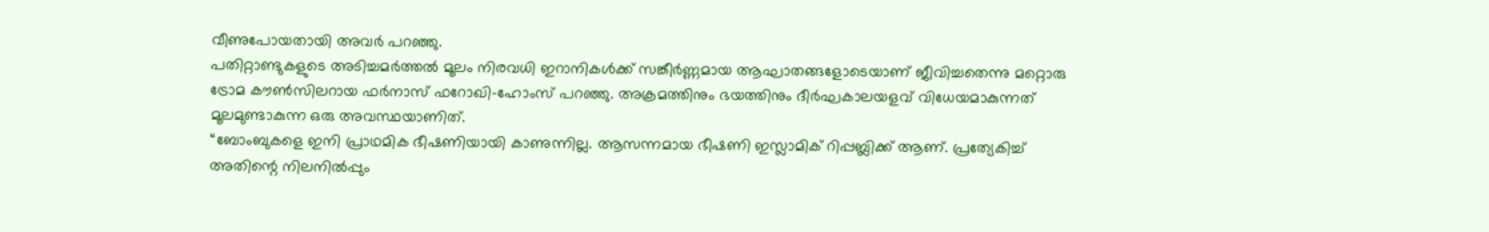വീണുപോയതായി അവർ പറഞ്ഞു.
പതിറ്റാണ്ടുകളുടെ അടിച്ചമർത്തൽ മൂലം നിരവധി ഇറാനികൾക്ക് സങ്കീർണ്ണമായ ആഘാതങ്ങളോടെയാണ് ജീവിച്ചതെന്നു മറ്റൊരു ട്രോമ കൗൺസിലറായ ഫർനാസ് ഫറോഖി-ഹോംസ് പറഞ്ഞു. അക്രമത്തിനും ഭയത്തിനും ദീർഘകാലയളവ് വിധേയമാകുന്നത് മൂലമുണ്ടാകുന്ന ഒരു അവസ്ഥയാണിത്.
“ബോംബുകളെ ഇനി പ്രാഥമിക ഭീഷണിയായി കാണുന്നില്ല. ആസന്നമായ ഭീഷണി ഇസ്ലാമിക് റിപ്പബ്ലിക്ക് ആണ്. പ്രത്യേകിച്ച് അതിന്റെ നിലനിൽപ്പും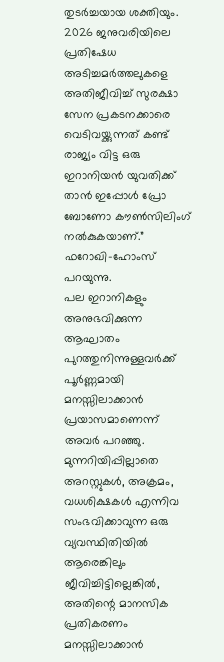തുടർച്ചയായ ശക്തിയും. 2026 ജനുവരിയിലെ പ്രതിഷേധ അടിച്ചമർത്തലുകളെ അതിജീവിച്ച് സുരക്ഷാ സേന പ്രകടനക്കാരെ വെടിവയ്ക്കുന്നത് കണ്ട് രാജ്യം വിട്ട ഒരു ഇറാനിയൻ യുവതിക്ക് താൻ ഇപ്പോൾ പ്രോ ബോണോ കൗൺസിലിംഗ് നൽകുകയാണ്.” ഫറോഖി-ഹോംസ് പറയുന്നു.
പല ഇറാനികളും അനുഭവിക്കുന്ന ആഘാതം പുറത്തുനിന്നുള്ളവർക്ക് പൂർണ്ണമായി മനസ്സിലാക്കാൻ പ്രയാസമാണെന്ന് അവർ പറഞ്ഞു. മുന്നറിയിപ്പില്ലാതെ അറസ്റ്റുകൾ, അക്രമം, വധശിക്ഷകൾ എന്നിവ സംഭവിക്കാവുന്ന ഒരു വ്യവസ്ഥിതിയിൽ ആരെങ്കിലും ജീവിച്ചിട്ടില്ലെങ്കിൽ, അതിന്റെ മാനസിക പ്രതികരണം മനസ്സിലാക്കാൻ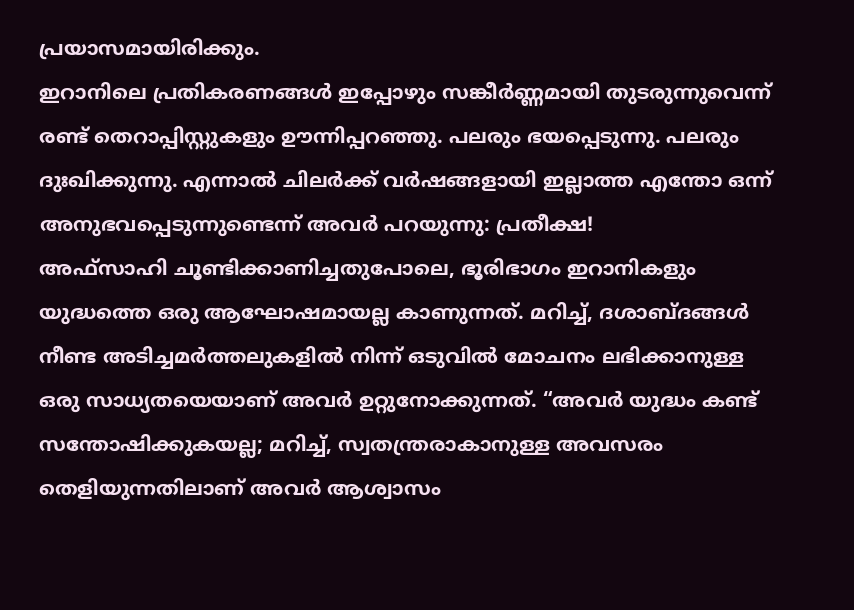പ്രയാസമായിരിക്കും.
ഇറാനിലെ പ്രതികരണങ്ങൾ ഇപ്പോഴും സങ്കീർണ്ണമായി തുടരുന്നുവെന്ന് രണ്ട് തെറാപ്പിസ്റ്റുകളും ഊന്നിപ്പറഞ്ഞു. പലരും ഭയപ്പെടുന്നു. പലരും ദുഃഖിക്കുന്നു. എന്നാൽ ചിലർക്ക് വർഷങ്ങളായി ഇല്ലാത്ത എന്തോ ഒന്ന് അനുഭവപ്പെടുന്നുണ്ടെന്ന് അവർ പറയുന്നു: പ്രതീക്ഷ!
അഫ്സാഹി ചൂണ്ടിക്കാണിച്ചതുപോലെ, ഭൂരിഭാഗം ഇറാനികളും യുദ്ധത്തെ ഒരു ആഘോഷമായല്ല കാണുന്നത്. മറിച്ച്, ദശാബ്ദങ്ങൾ നീണ്ട അടിച്ചമർത്തലുകളിൽ നിന്ന് ഒടുവിൽ മോചനം ലഭിക്കാനുള്ള ഒരു സാധ്യതയെയാണ് അവർ ഉറ്റുനോക്കുന്നത്. “അവർ യുദ്ധം കണ്ട് സന്തോഷിക്കുകയല്ല; മറിച്ച്, സ്വതന്ത്രരാകാനുള്ള അവസരം തെളിയുന്നതിലാണ് അവർ ആശ്വാസം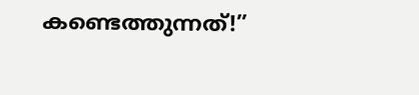കണ്ടെത്തുന്നത്!”